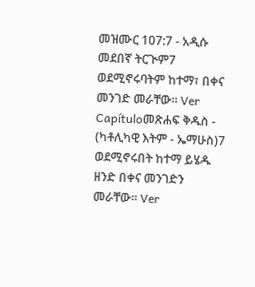መዝሙር 107:7 - አዲሱ መደበኛ ትርጒም7 ወደሚኖሩባትም ከተማ፣ በቀና መንገድ መራቸው። Ver Capítuloመጽሐፍ ቅዱስ - (ካቶሊካዊ እትም - ኤማሁስ)7 ወደሚኖሩበት ከተማ ይሄዱ ዘንድ በቀና መንገድን መራቸው። Ver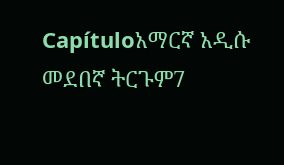Capítuloአማርኛ አዲሱ መደበኛ ትርጉም7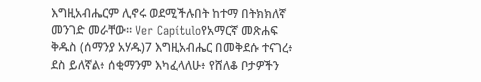እግዚአብሔርም ሊኖሩ ወደሚችሉበት ከተማ በትክክለኛ መንገድ መራቸው። Ver Capítuloየአማርኛ መጽሐፍ ቅዱስ (ሰማንያ አሃዱ)7 እግዚአብሔር በመቅደሱ ተናገረ፥ ደስ ይለኛል፥ ሰቂማንም እካፈላለሁ፥ የሸለቆ ቦታዎችን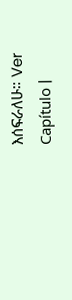እሰፍራለሁ። Ver Capítulo |